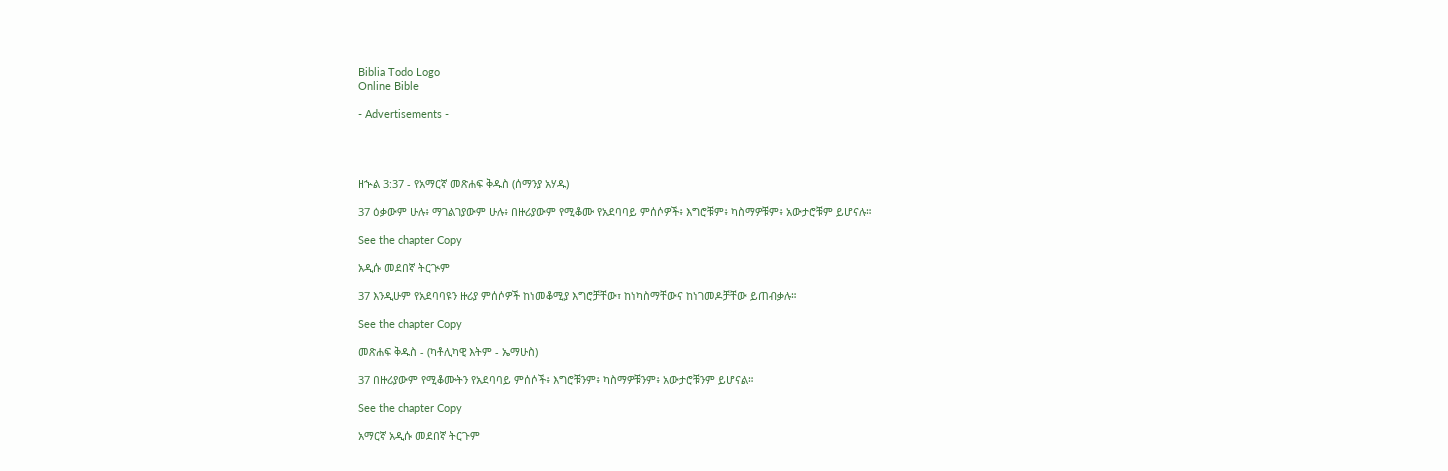Biblia Todo Logo
Online Bible

- Advertisements -




ዘኍል 3:37 - የአማርኛ መጽሐፍ ቅዱስ (ሰማንያ አሃዱ)

37 ዕቃውም ሁሉ፥ ማገልገያውም ሁሉ፥ በዙሪያውም የሚቆሙ የአደባባይ ምሰሶዎች፥ እግሮቹም፥ ካስማዎቹም፥ አውታሮቹም ይሆናሉ።

See the chapter Copy

አዲሱ መደበኛ ትርጒም

37 እንዲሁም የአደባባዩን ዙሪያ ምሰሶዎች ከነመቆሚያ እግሮቻቸው፣ ከነካስማቸውና ከነገመዶቻቸው ይጠብቃሉ።

See the chapter Copy

መጽሐፍ ቅዱስ - (ካቶሊካዊ እትም - ኤማሁስ)

37 በዙሪያውም የሚቆሙትን የአደባባይ ምሰሶች፥ እግሮቹንም፥ ካስማዎቹንም፥ አውታሮቹንም ይሆናል።

See the chapter Copy

አማርኛ አዲሱ መደበኛ ትርጉም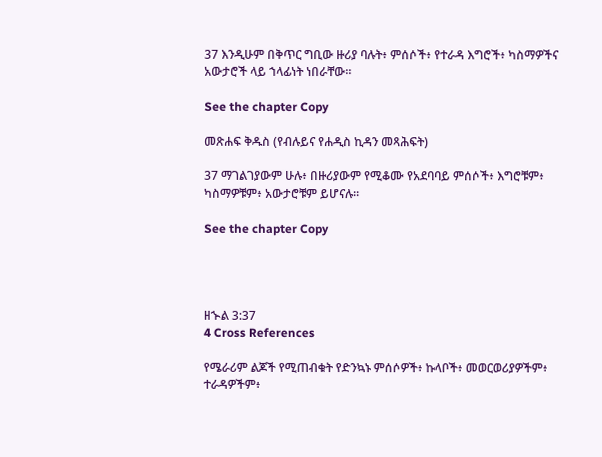37 እንዲሁም በቅጥር ግቢው ዙሪያ ባሉት፥ ምሰሶች፥ የተራዳ እግሮች፥ ካስማዎችና አውታሮች ላይ ኀላፊነት ነበራቸው።

See the chapter Copy

መጽሐፍ ቅዱስ (የብሉይና የሐዲስ ኪዳን መጻሕፍት)

37 ማገልገያውም ሁሉ፥ በዙሪያውም የሚቆሙ የአደባባይ ምሰሶች፥ እግሮቹም፥ ካስማዎቹም፥ አውታሮቹም ይሆናሉ።

See the chapter Copy




ዘኍል 3:37
4 Cross References

የሜራሪም ልጆች የሚጠብቁት የድንኳኑ ምሰሶዎች፥ ኩላቦች፥ መወርወሪያዎችም፥ ተራዳዎችም፥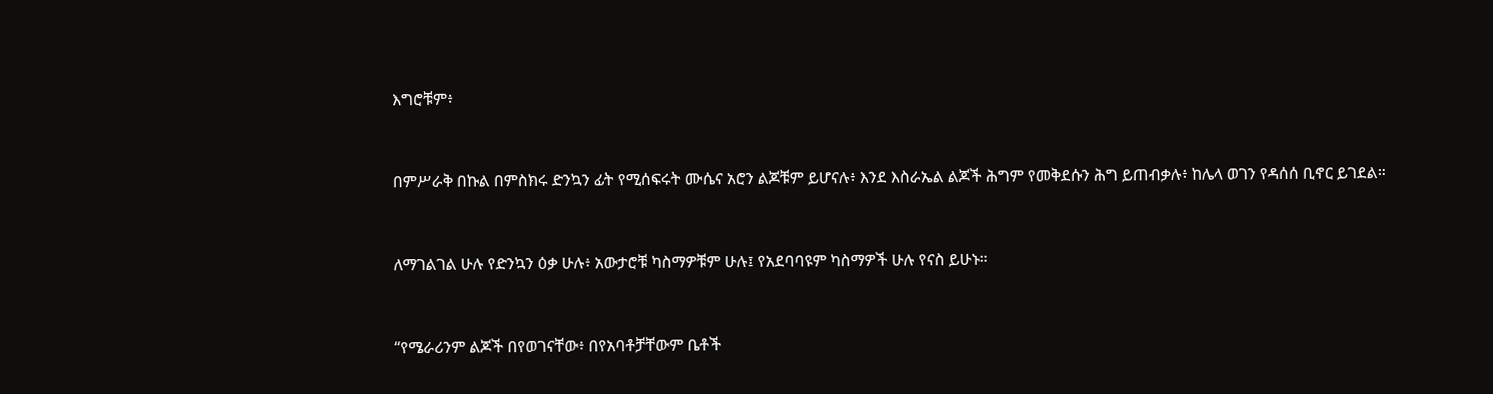እግሮቹም፥


በምሥራቅ በኩል በምስክሩ ድንኳን ፊት የሚሰፍሩት ሙሴና አሮን ልጆቹም ይሆናሉ፥ እንደ እስራኤል ልጆች ሕግም የመቅደሱን ሕግ ይጠብቃሉ፥ ከሌላ ወገን የዳሰሰ ቢኖር ይገደል።


ለማገልገል ሁሉ የድንኳን ዕቃ ሁሉ፥ አውታሮቹ ካስማዎቹም ሁሉ፤ የአደባባዩም ካስማዎች ሁሉ የናስ ይሁኑ።


“የሜራሪንም ልጆች በየወገናቸው፥ በየአባቶቻቸውም ቤቶች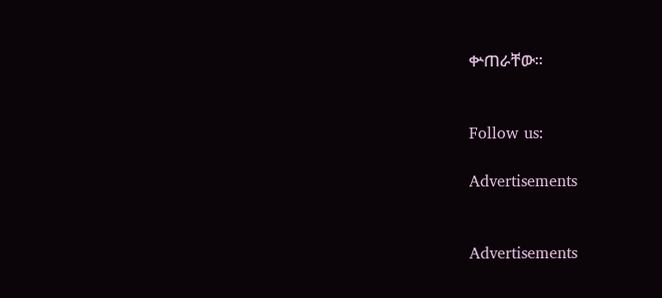ቍጠራቸው።


Follow us:

Advertisements


Advertisements